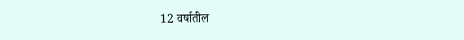12 वर्षातील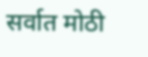सर्वात मोठी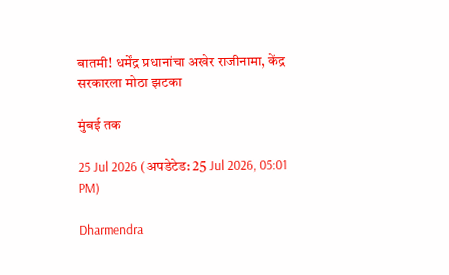बातमी! धर्मेंद्र प्रधानांचा अखेर राजीनामा, केंद्र सरकारला मोठा झटका

मुंबई तक

25 Jul 2026 (अपडेटेड: 25 Jul 2026, 05:01 PM)

Dharmendra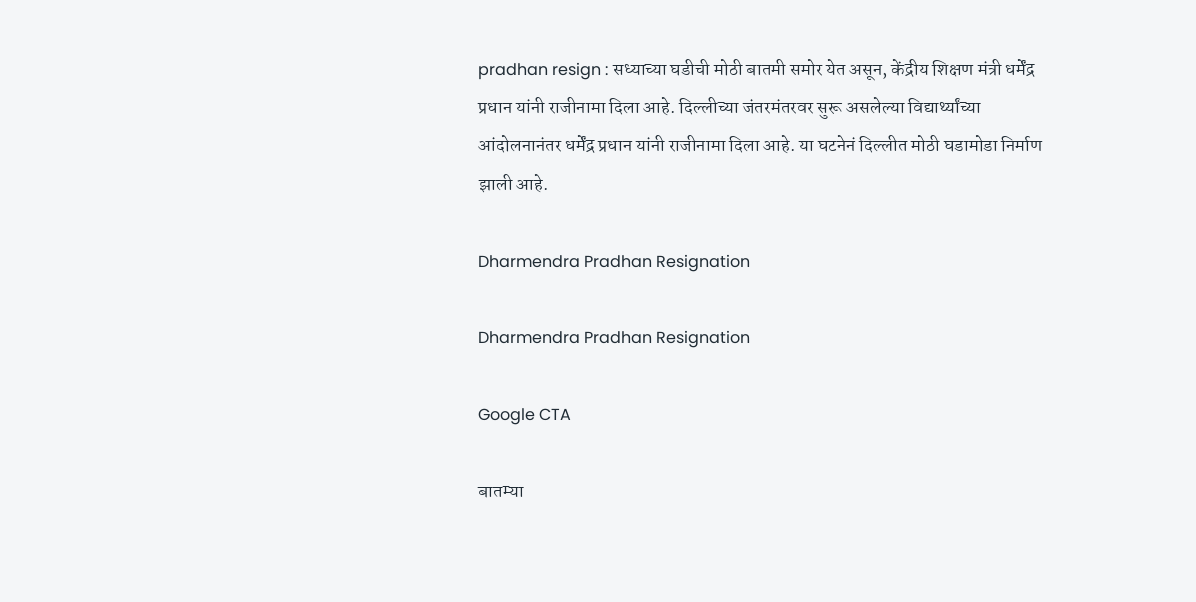pradhan resign : सध्याच्या घडीची मोठी बातमी समोर येत असून, केंद्रीय शिक्षण मंत्री धर्मेंद्र प्रधान यांनी राजीनामा दिला आहे. दिल्लीच्या जंतरमंतरवर सुरू असलेल्या विद्यार्थ्यांच्या आंदोलनानंतर धर्मेंद्र प्रधान यांनी राजीनामा दिला आहे. या घटनेनं दिल्लीत मोठी घडामोडा निर्माण झाली आहे.

Dharmendra Pradhan Resignation

Dharmendra Pradhan Resignation

Google CTA

बातम्या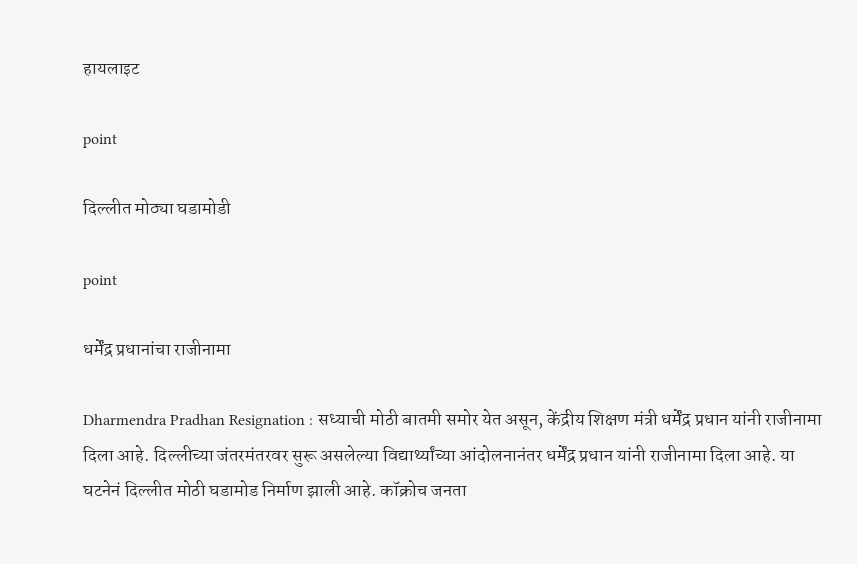हायलाइट

point

दिल्लीत मोठ्या घडामोडी

point

धर्मेंद्र प्रधानांचा राजीनामा

Dharmendra Pradhan Resignation : सध्याची मोठी बातमी समोर येत असून, केंद्रीय शिक्षण मंत्री धर्मेंद्र प्रधान यांनी राजीनामा दिला आहे. दिल्लीच्या जंतरमंतरवर सुरू असलेल्या विद्यार्थ्यांच्या आंदोलनानंतर धर्मेंद्र प्रधान यांनी राजीनामा दिला आहे. या घटनेनं दिल्लीत मोठी घडामोड निर्माण झाली आहे. कॉक्रोच जनता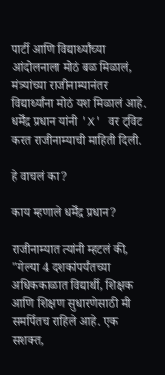पार्टी आणि विद्यार्थ्यांच्या आंदोलनाला मोठं बळ मिळालं, मंत्र्यांच्या राजीनाम्यानंतर विद्यार्थ्यांना मोठं यश मिळालं आहे. धर्मेंद्र प्रधान यांनी 'X' वर ट्विट करत राजीनाम्याची माहिती दिली.

हे वाचलं का?

काय म्हणाले धर्मेंद्र प्रधान?

राजीनाम्यात त्यांनी म्हटलं की, "गेल्या 4 दशकांपर्यंतच्या अधिककाळात विद्यार्थी, शिक्षक आणि शिक्षण सुधारणेसाठी मी समर्पितच राहिले आहे. एक सशक्त,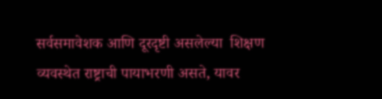सर्वसमावेशक आणि दूरदृष्टी असलेल्या  शिक्षण व्यवस्थेत राष्ट्राची पायाभरणी असते, यावर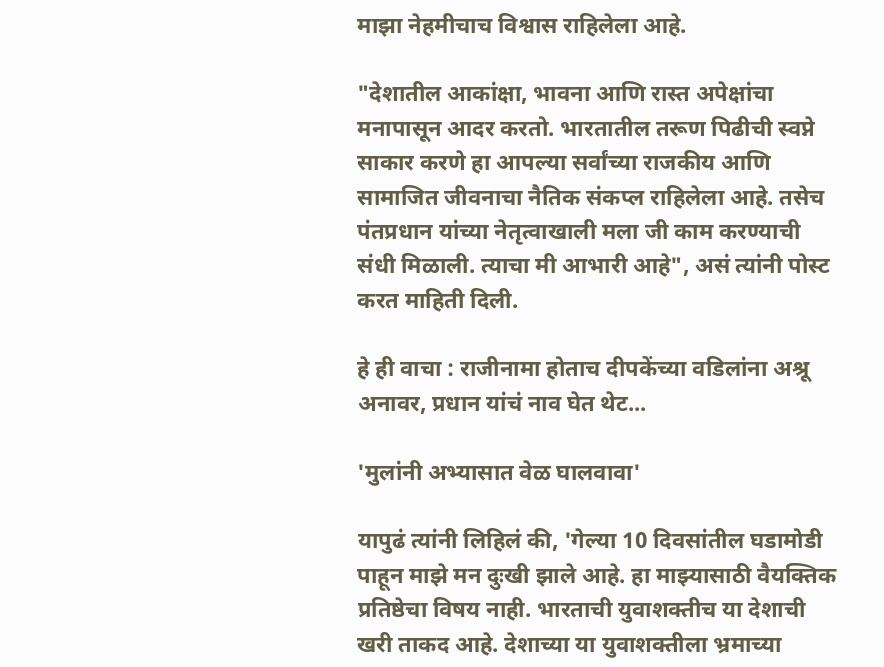माझा नेहमीचाच विश्वास राहिलेला आहे.

"देशातील आकांक्षा, भावना आणि रास्त अपेक्षांचा मनापासून आदर करतो. भारतातील तरूण पिढीची स्वप्ने साकार करणे हा आपल्या सर्वांच्या राजकीय आणि सामाजित जीवनाचा नैतिक संकप्ल राहिलेला आहे. तसेच पंतप्रधान यांच्या नेतृत्वाखाली मला जी काम करण्याची संधी मिळाली. त्याचा मी आभारी आहे", असं त्यांनी पोस्ट करत माहिती दिली.

हे ही वाचा : राजीनामा होताच दीपकेंच्या वडिलांना अश्रू अनावर, प्रधान यांचं नाव घेत थेट...

'मुलांनी अभ्यासात वेळ घालवावा'

यापुढं त्यांनी लिहिलं की, 'गेल्या 10 दिवसांतील घडामोडी पाहून माझे मन दुःखी झाले आहे. हा माझ्यासाठी वैयक्तिक प्रतिष्ठेचा विषय नाही. भारताची युवाशक्तीच या देशाची खरी ताकद आहे. देशाच्या या युवाशक्तीला भ्रमाच्या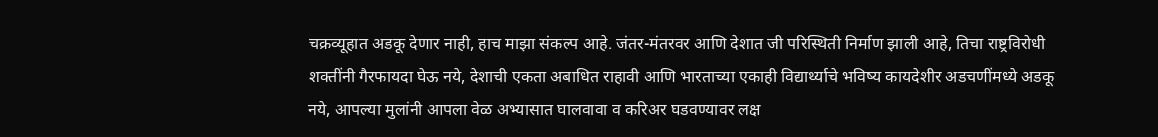चक्रव्यूहात अडकू देणार नाही, हाच माझा संकल्प आहे. जंतर-मंतरवर आणि देशात जी परिस्थिती निर्माण झाली आहे, तिचा राष्ट्रविरोधी शक्तींनी गैरफायदा घेऊ नये, देशाची एकता अबाधित राहावी आणि भारताच्या एकाही विद्यार्थ्याचे भविष्य कायदेशीर अडचणींमध्ये अडकू नये, आपल्या मुलांनी आपला वेळ अभ्यासात घालवावा व करिअर घडवण्यावर लक्ष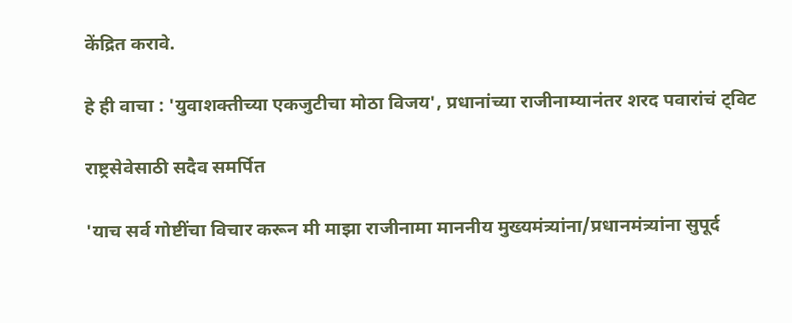केंद्रित करावे.

हे ही वाचा : 'युवाशक्तीच्या एकजुटीचा मोठा विजय', प्रधानांच्या राजीनाम्यानंतर शरद पवारांचं ट्विट

राष्ट्रसेवेसाठी सदैव समर्पित

'याच सर्व गोष्टींचा विचार करून मी माझा राजीनामा माननीय मुख्यमंत्र्यांना/प्रधानमंत्र्यांना सुपूर्द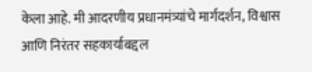केला आहे. मी आदरणीय प्रधानमंत्र्यांचे मार्गदर्शन, विश्वास आणि निरंतर सहकार्याबद्दल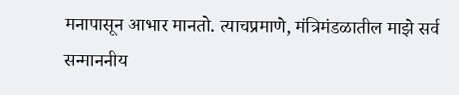मनापासून आभार मानतो. त्याचप्रमाणे, मंत्रिमंडळातील माझे सर्व सन्माननीय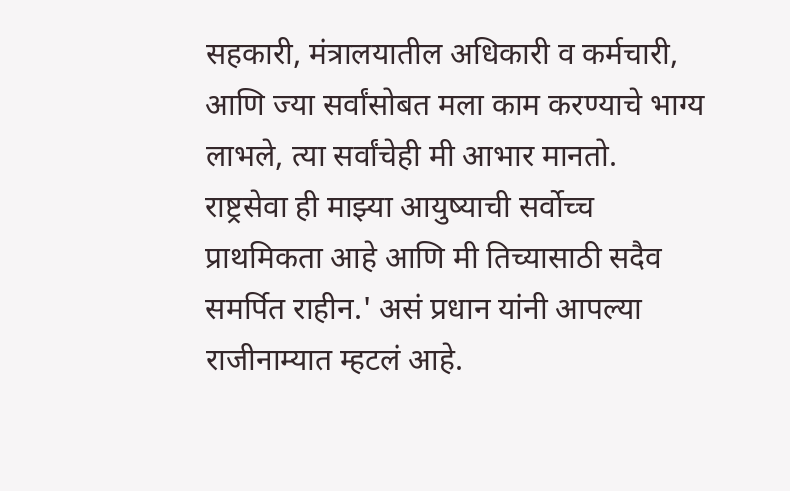सहकारी, मंत्रालयातील अधिकारी व कर्मचारी, आणि ज्या सर्वांसोबत मला काम करण्याचे भाग्य लाभले, त्या सर्वांचेही मी आभार मानतो. राष्ट्रसेवा ही माझ्या आयुष्याची सर्वोच्च प्राथमिकता आहे आणि मी तिच्यासाठी सदैव समर्पित राहीन.' असं प्रधान यांनी आपल्या राजीनाम्यात म्हटलं आहे.